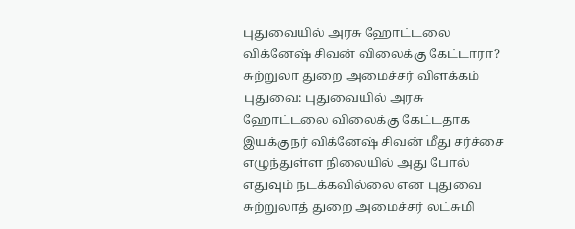புதுவையில் அரசு ஹோட்டலை விக்னேஷ் சிவன் விலைக்கு கேட்டாரா? சுற்றுலா துறை அமைச்சர் விளக்கம்
புதுவை: புதுவையில் அரசு ஹோட்டலை விலைக்கு கேட்டதாக இயக்குநர் விக்னேஷ் சிவன் மீது சர்ச்சை எழுந்துள்ள நிலையில் அது போல் எதுவும் நடக்கவில்லை என புதுவை சுற்றுலாத் துறை அமைச்சர் லட்சுமி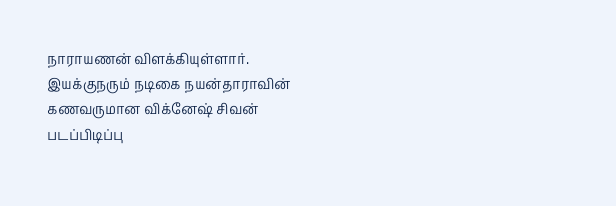நாராயணன் விளக்கியுள்ளார்.
இயக்குநரும் நடிகை நயன்தாராவின் கணவருமான விக்னேஷ் சிவன் படப்பிடிப்பு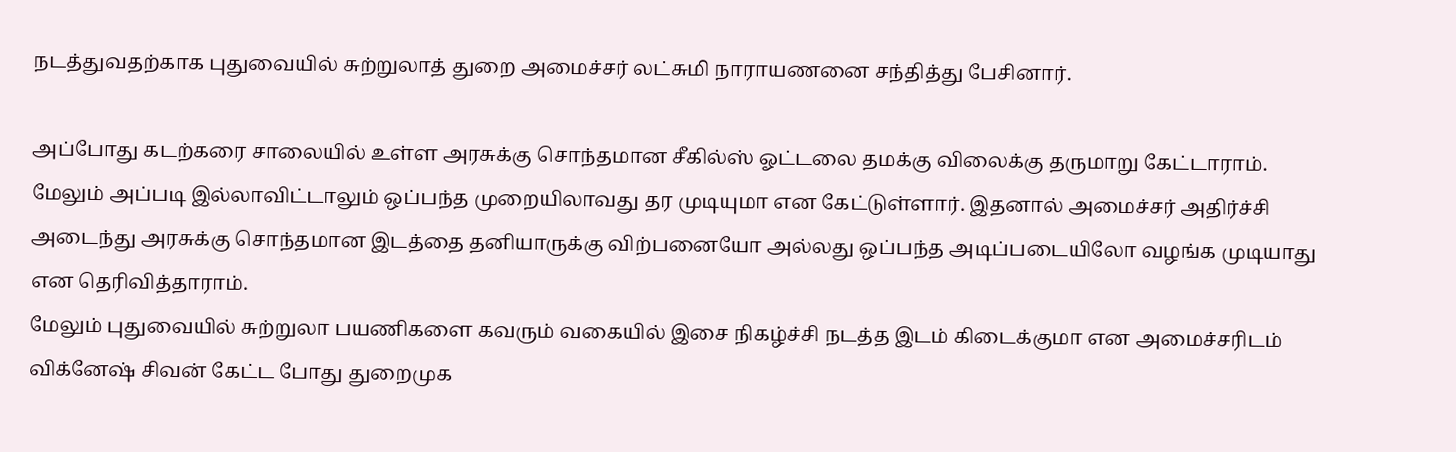நடத்துவதற்காக புதுவையில் சுற்றுலாத் துறை அமைச்சர் லட்சுமி நாராயணனை சந்தித்து பேசினார்.

அப்போது கடற்கரை சாலையில் உள்ள அரசுக்கு சொந்தமான சீகில்ஸ் ஓட்டலை தமக்கு விலைக்கு தருமாறு கேட்டாராம். மேலும் அப்படி இல்லாவிட்டாலும் ஒப்பந்த முறையிலாவது தர முடியுமா என கேட்டுள்ளார். இதனால் அமைச்சர் அதிர்ச்சி அடைந்து அரசுக்கு சொந்தமான இடத்தை தனியாருக்கு விற்பனையோ அல்லது ஒப்பந்த அடிப்படையிலோ வழங்க முடியாது என தெரிவித்தாராம்.
மேலும் புதுவையில் சுற்றுலா பயணிகளை கவரும் வகையில் இசை நிகழ்ச்சி நடத்த இடம் கிடைக்குமா என அமைச்சரிடம் விக்னேஷ் சிவன் கேட்ட போது துறைமுக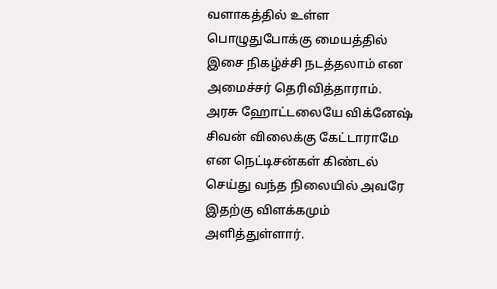வளாகத்தில் உள்ள பொழுதுபோக்கு மையத்தில் இசை நிகழ்ச்சி நடத்தலாம் என அமைச்சர் தெரிவித்தாராம்.
அரசு ஹோட்டலையே விக்னேஷ் சிவன் விலைக்கு கேட்டாராமே என நெட்டிசன்கள் கிண்டல் செய்து வந்த நிலையில் அவரே இதற்கு விளக்கமும் அளித்துள்ளார்.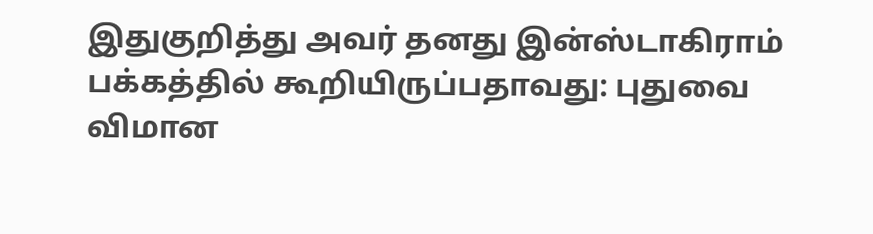இதுகுறித்து அவர் தனது இன்ஸ்டாகிராம் பக்கத்தில் கூறியிருப்பதாவது: புதுவை விமான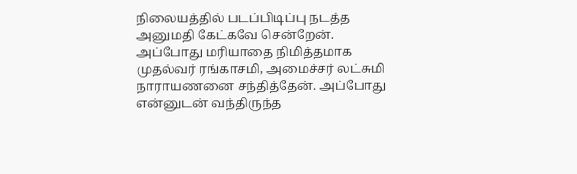நிலையத்தில் படப்பிடிப்பு நடத்த அனுமதி கேட்கவே சென்றேன்.
அப்போது மரியாதை நிமித்தமாக முதல்வர் ரங்காசமி, அமைச்சர் லட்சுமி நாராயணனை சந்தித்தேன். அப்போது என்னுடன் வந்திருந்த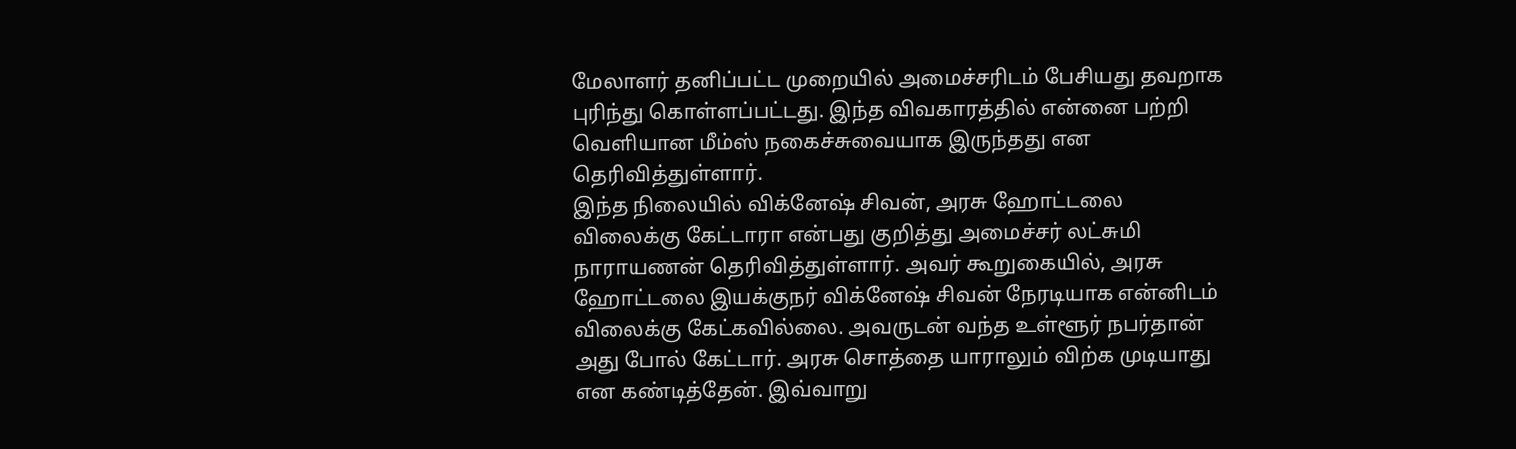மேலாளர் தனிப்பட்ட முறையில் அமைச்சரிடம் பேசியது தவறாக புரிந்து கொள்ளப்பட்டது. இந்த விவகாரத்தில் என்னை பற்றி வெளியான மீம்ஸ் நகைச்சுவையாக இருந்தது என தெரிவித்துள்ளார்.
இந்த நிலையில் விக்னேஷ் சிவன், அரசு ஹோட்டலை விலைக்கு கேட்டாரா என்பது குறித்து அமைச்சர் லட்சுமி நாராயணன் தெரிவித்துள்ளார். அவர் கூறுகையில், அரசு ஹோட்டலை இயக்குநர் விக்னேஷ் சிவன் நேரடியாக என்னிடம் விலைக்கு கேட்கவில்லை. அவருடன் வந்த உள்ளூர் நபர்தான் அது போல் கேட்டார். அரசு சொத்தை யாராலும் விற்க முடியாது என கண்டித்தேன். இவ்வாறு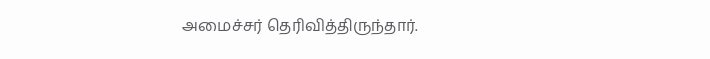அமைச்சர் தெரிவித்திருந்தார்.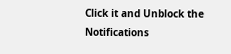Click it and Unblock the Notifications